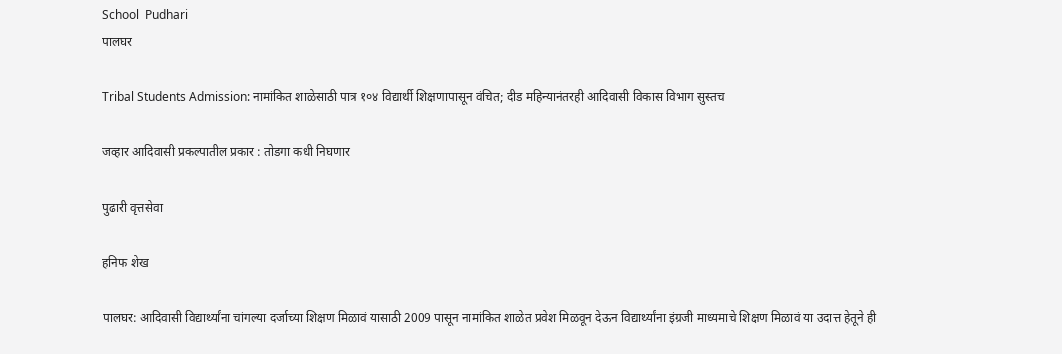School  Pudhari
पालघर

Tribal Students Admission: नामांकित शाळेसाठी पात्र १०४ विद्यार्थी शिक्षणापासून वंचित; दीड महिन्यानंतरही आदिवासी विकास विभाग सुस्तच

जव्हार आदिवासी प्रकल्पातील प्रकार : तोडगा कधी निघणार

पुढारी वृत्तसेवा

हनिफ शेख

पालघर: आदिवासी विद्यार्थ्यांना चांगल्या दर्जाच्या शिक्षण मिळावं यासाठी 2009 पासून नामांकित शाळेत प्रवेश मिळवून देऊन विद्यार्थ्यांना इंग्रजी माध्यमाचे शिक्षण मिळावं या उदात्त हेतूने ही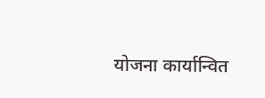योजना कार्यान्वित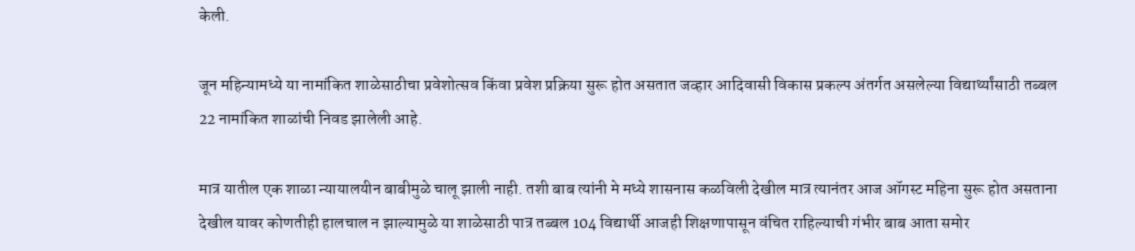केली.

जून महिन्यामध्ये या नामांकित शाळेसाठीचा प्रवेशोत्सव किंवा प्रवेश प्रक्रिया सुरू होत असतात जव्हार आदिवासी विकास प्रकल्प अंतर्गत असलेल्या विद्यार्थ्यांसाठी तब्बल 22 नामांकित शाळांची निवड झालेली आहे.

मात्र यातील एक शाळा न्यायालयीन बाबीमुळे चालू झाली नाही. तशी बाब त्यांनी मे मध्ये शासनास कळविली देखील मात्र त्यानंतर आज ऑगस्ट महिना सुरू होत असताना देखील यावर कोणतीही हालचाल न झाल्यामुळे या शाळेसाठी पात्र तब्बल 104 विद्यार्थी आजही शिक्षणापासून वंचित राहिल्याची गंभीर बाब आता समोर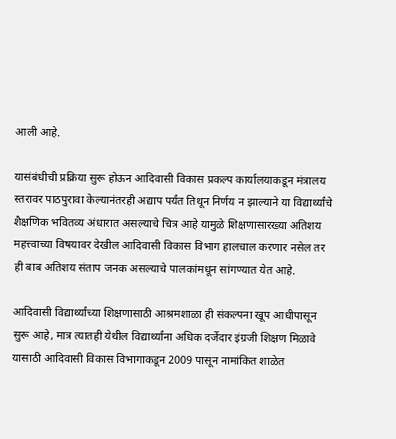आली आहे.

यासंबंधीची प्रक्रिया सुरू होऊन आदिवासी विकास प्रकल्प कार्यालयाकडून मंत्रालय स्तरावर पाठपुरावा केल्यानंतरही अद्याप पर्यंत तिथून निर्णय न झाल्याने या विद्यार्थ्यांचे शैक्षणिक भवितव्य अंधारात असल्याचे चित्र आहे यामुळे शिक्षणासारख्या अतिशय महत्त्वाच्या विषयावर देखील आदिवासी विकास विभाग हालचाल करणार नसेल तर ही बाब अतिशय संताप जनक असल्याचे पालकांमधून सांगण्यात येत आहे.

आदिवासी विद्यार्थ्यांच्या शिक्षणासाठी आश्रमशाळा ही संकल्पना खूप आधीपासून सुरू आहे, मात्र त्यातही येथील विद्यार्थ्यांना अधिक दर्जेदार इंग्रजी शिक्षण मिळावे यासाठी आदिवासी विकास विभागाकडून 2009 पासून नामांकित शाळेत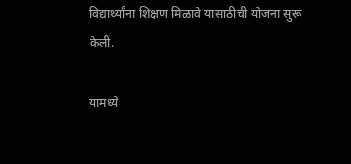विद्यार्थ्यांना शिक्षण मिळावे यासाठीची योजना सुरू केली.

यामध्ये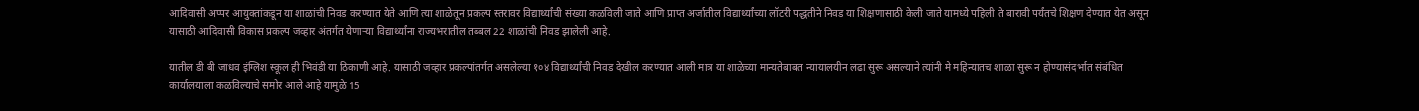आदिवासी अप्पर आयुक्तांकडून या शाळांची निवड करण्यात येते आणि त्या शाळेतून प्रकल्प स्तरावर विद्यार्थ्यांची संख्या कळविली जाते आणि प्राप्त अर्जातील विद्यार्थ्यांच्या लॉटरी पद्धतीने निवड या शिक्षणासाठी केली जाते यामध्ये पहिली ते बारावी पर्यंतचे शिक्षण देण्यात येत असून यासाठी आदिवासी विकास प्रकल्प जव्हार अंतर्गत येणाऱ्या विद्यार्थ्यांना राज्यभरातील तब्बल 22 शाळांची निवड झालेली आहे.

यातील डी बी जाधव इंग्लिश स्कूल ही भिवंडी या ठिकाणी आहे. यासाठी जव्हार प्रकल्पांतर्गत असलेल्या १०४ विद्यार्थ्यांची निवड देखील करण्यात आली मात्र या शाळेच्या मान्यतेबाबत न्यायालयीन लढा सुरू असल्याने त्यांनी मे महिन्यातच शाळा सुरू न होण्यासंदर्भात संबंधित कार्यालयाला कळविल्याचे समोर आले आहे यामुळे 15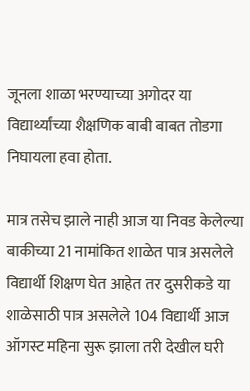जूनला शाळा भरण्याच्या अगोदर या विद्यार्थ्यांच्या शैक्षणिक बाबी बाबत तोडगा निघायला हवा होता.

मात्र तसेच झाले नाही आज या निवड केलेल्या बाकीच्या 21 नामांकित शाळेत पात्र असलेले विद्यार्थी शिक्षण घेत आहेत तर दुसरीकडे या शाळेसाठी पात्र असलेले 104 विद्यार्थी आज ऑगस्ट महिना सुरू झाला तरी देखील घरी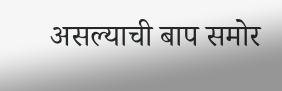असल्याची बाप समोर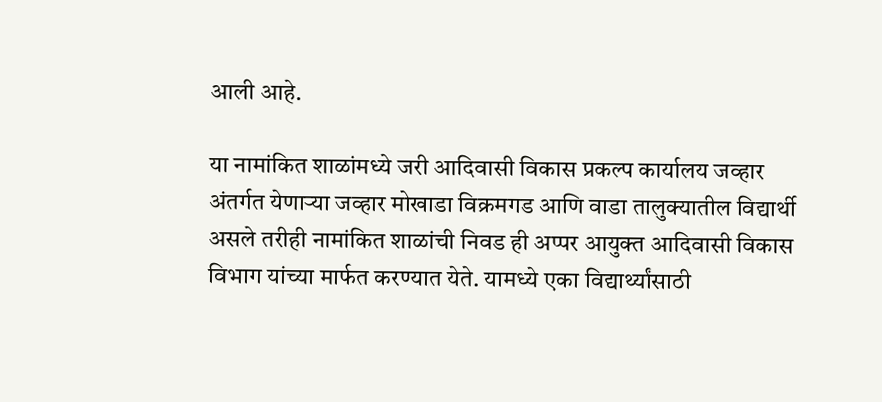आली आहे.

या नामांकित शाळांमध्ये जरी आदिवासी विकास प्रकल्प कार्यालय जव्हार अंतर्गत येणाऱ्या जव्हार मोखाडा विक्रमगड आणि वाडा तालुक्यातील विद्यार्थी असले तरीही नामांकित शाळांची निवड ही अप्पर आयुक्त आदिवासी विकास विभाग यांच्या मार्फत करण्यात येते. यामध्ये एका विद्यार्थ्यांसाठी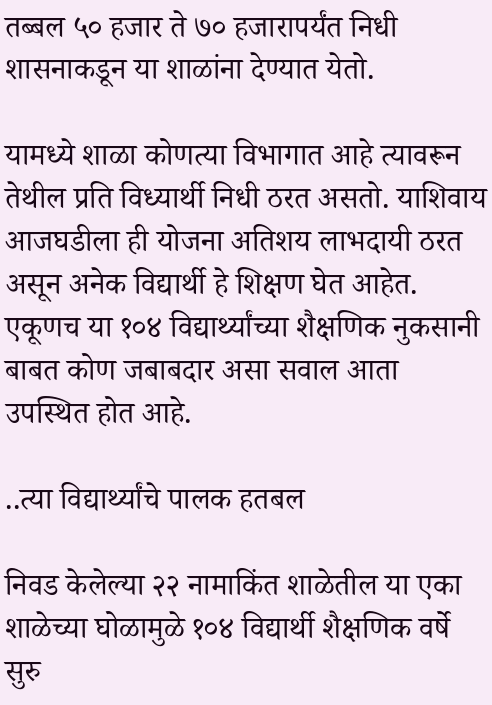तब्बल ५० हजार ते ७० हजारापर्यंत निधी शासनाकडून या शाळांना देण्यात येतो.

यामध्ये शाळा कोणत्या विभागात आहे त्यावरून तेथील प्रति विध्यार्थी निधी ठरत असतो. याशिवाय आजघडीला ही योजना अतिशय लाभदायी ठरत असून अनेक विद्यार्थी हे शिक्षण घेत आहेत. एकूणच या १०४ विद्यार्थ्यांच्या शैक्षणिक नुकसानी बाबत कोण जबाबदार असा सवाल आता उपस्थित होत आहे.

..त्या विद्यार्थ्यांचे पालक हतबल

निवड केलेल्या २२ नामाकिंत शाळेतील या एका शाळेच्या घोळामुळे १०४ विद्यार्थी शैक्षणिक वर्षे सुरु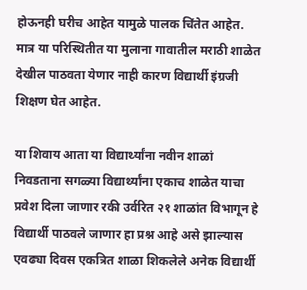होऊनही घरीच आहेत यामुळे पालक चिंतेत आहेत. मात्र या परिस्थितीत या मुलाना गावातील मराठी शाळेत देखील पाठवता येणार नाही कारण विद्यार्थी इंग्रजी शिक्षण घेत आहेत.

या शिवाय आता या विद्यार्थ्यांना नवीन शाळां निवडताना सगळ्या विद्यार्थ्यांना एकाच शाळेत याचा प्रवेश दिला जाणार रकी उर्वरित २१ शाळांत विभागून हे विद्यार्थी पाठवले जाणार हा प्रश्न आहे असे झाल्यास एवढ्या दिवस एकत्रित शाळा शिकलेले अनेक विद्यार्थी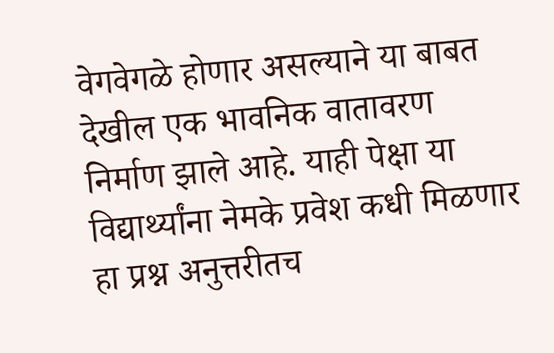वेगवेगळे होणार असल्याने या बाबत देखील एक भावनिक वातावरण निर्माण झाले आहे. याही पेक्षा या विद्यार्थ्यांना नेमके प्रवेश कधी मिळणार हा प्रश्न अनुत्तरीतच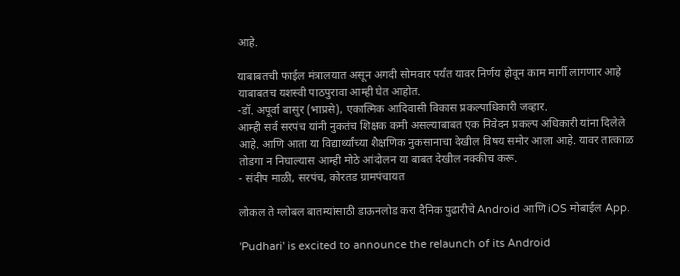आहे.

याबाबतची फाईल मंत्रालयात असून अगदी सोमवार पर्यंत यावर निर्णय होवून काम मार्गी लागणार आहे याबाबतच यशस्वी पाठपुरावा आम्ही घेत आहोत.
-डॉ. अपूर्वा बासुर (भाप्रसे), एकात्मिक आदिवासी विकास प्रकल्पाधिकारी जव्हार.
आम्ही सर्व सरपंच यांनी नुकतंच शिक्षक कमी असल्याबाबत एक निवेदन प्रकल्प अधिकारी यांना दिलेले आहे. आणि आता या विद्यार्थ्यांच्या शैक्षणिक नुकसानाचा देखील विषय समोर आला आहे. यावर तात्काळ तोडगा न निघाल्यास आम्ही मोठे आंदोलन या बाबत देखील नक्कीच करू.
- संदीप माळी, सरपंच, कोरतड ग्रामपंचायत

लोकल ते ग्लोबल बातम्यांसाठी डाऊनलोड करा दैनिक पुढारीचे Android आणि iOS मोबाईल App.

'Pudhari' is excited to announce the relaunch of its Android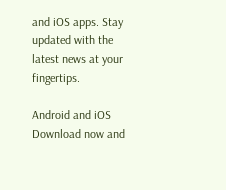and iOS apps. Stay updated with the latest news at your fingertips.

Android and iOS Download now and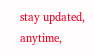stay updated, anytime,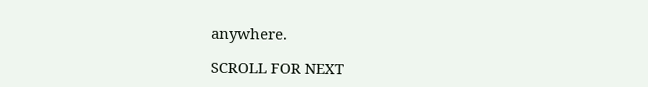anywhere.

SCROLL FOR NEXT